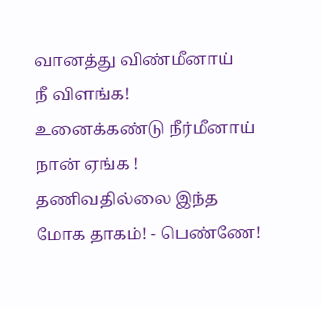வானத்து விண்மீனாய்
நீ விளங்க!
உனைக்கண்டு நீர்மீனாய்
நான் ஏங்க !
தணிவதில்லை இந்த
மோக தாகம்! - பெண்ணே!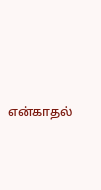என்காதல்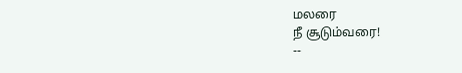மலரை
நீ சூடும்வரை!
--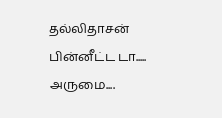தல்லிதாசன்
பின்னீட்ட டா..... அருமை....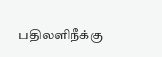பதிலளிநீக்கு